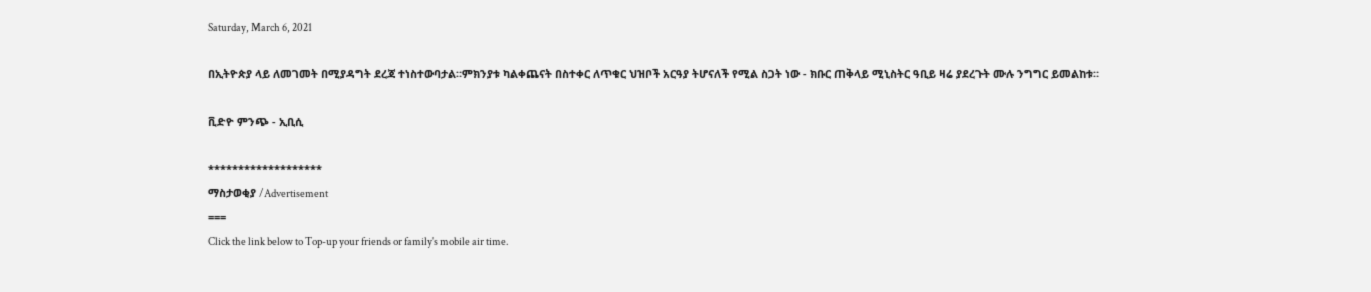Saturday, March 6, 2021

በኢትዮጵያ ላይ ለመገመት በሚያዳግት ደረጃ ተነስተውባታል።ምክንያቱ ካልቀጨናት በስተቀር ለጥቁር ህዝቦች አርዓያ ትሆናለች የሚል ስጋት ነው - ክቡር ጠቅላይ ሚኒስትር ዓቢይ ዛሬ ያደረጉት ሙሉ ንግግር ይመልከቱ።

ቪድዮ ምንጭ - ኢቢሲ

*******************
ማስታወቂያ /Advertisement
===
Click the link below to Top-up your friends or family's mobile air time.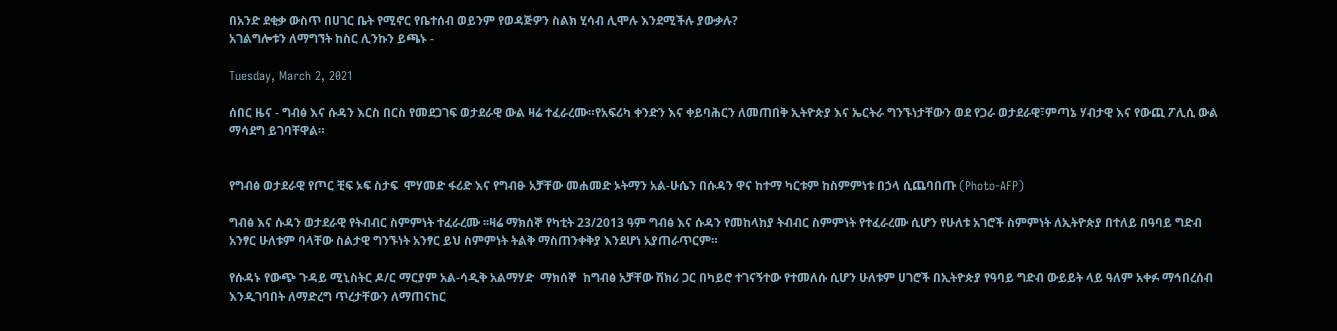በአንድ ደቂቃ ውስጥ በሀገር ቤት የሚኖር የቤተሰብ ወይንም የወዳጅዎን ስልክ ሂሳብ ሊሞሉ እንደሚችሉ ያውቃሉ?
አገልግሎቱን ለማግኘት ከስር ሊንኩን ይጫኑ -

Tuesday, March 2, 2021

ሰበር ዜና - ግብፅ እና ሱዳን እርስ በርስ የመደጋገፍ ወታደራዊ ውል ዛሬ ተፈራረሙ።የአፍሪካ ቀንድን እና ቀይባሕርን ለመጠበቅ ኢትዮጵያ እና ኤርትራ ግንኙነታቸውን ወደ የጋራ ወታደራዊ፣ምጣኔ ሃብታዊ እና የውጪ ፖሊሲ ውል ማሳደግ ይገባቸዋል።


የግብፅ ወታደራዊ የጦር ቺፍ ኦፍ ስታፍ  ሞሃመድ ፋሪድ እና የግብፁ አቻቸው መሐመድ ኦትማን አል-ሁሴን በሱዳን ዋና ከተማ ካርቱም ከስምምነቱ በኃላ ሲጨባበጡ (Photo-AFP)

ግብፅ እና ሱዳን ወታደራዊ የትብብር ስምምነት ተፈራረሙ ፡፡ዛሬ ማክሰኞ የካቲት 23/2013 ዓም ግብፅ እና ሱዳን የመከላከያ ትብብር ስምምነት የተፈራረሙ ሲሆን የሁለቱ አገሮች ስምምነት ለኢትዮጵያ በተለይ በዓባይ ግድብ አንፃር ሁለቱም ባላቸው ስልታዊ ግንኙነት አንፃር ይህ ስምምነት ትልቅ ማስጠንቀቅያ እንደሆነ አያጠራጥርም።

የሱዳኑ የውጭ ጉዳይ ሚኒስትር ዶ/ር ማርያም አል-ሳዲቅ አልማሃድ  ማክሰኞ  ከግብፅ አቻቸው ሽክሪ ጋር በካይሮ ተገናኝተው የተመለሱ ሲሆን ሁለቱም ሀገሮች በኢትዮጵያ የዓባይ ግድብ ውይይት ላይ ዓለም አቀፉ ማኅበረሰብ እንዲገባበት ለማድረግ ጥረታቸውን ለማጠናከር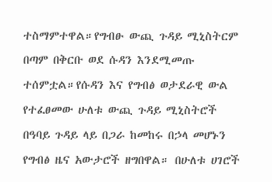ተስማምተዋል።የግብፁ ውጪ ጉዳይ ሚኒስትርም በጣም በቅርቡ ወደ ሱዳን እንደሚመጡ ተሰምቷል።የሱዳን እና የግብፅ ወታደራዊ ውል የተፈፀመው ሁለቱ ውጪ ጉዳይ ሚኒስትሮች በዓባይ ጉዳይ ላይ በጋራ ከመከሩ በኃላ መሆኑን የግብፅ ዜና አውታሮች ዘግበዋል። በሁለቱ ሀገሮች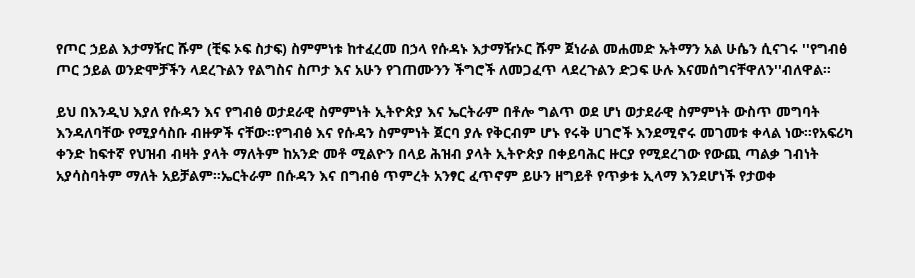የጦር ኃይል እታማዥር ሹም (ቺፍ ኦፍ ስታፍ) ስምምነቱ ከተፈረመ በኃላ የሱዳኑ እታማዥኦር ሹም ጀነራል መሐመድ ኡትማን አል ሁሴን ሲናገሩ ''የግብፅ ጦር ኃይል ወንድሞቻችን ላደረጉልን የልግስና ስጦታ እና አሁን የገጠሙንን ችግሮች ለመጋፈጥ ላደረጉልን ድጋፍ ሁሉ እናመሰግናቸዋለን''ብለዋል።

ይህ በእንዲህ እያለ የሱዳን እና የግብፅ ወታደራዊ ስምምነት ኢትዮጵያ እና ኤርትራም በቶሎ ግልጥ ወደ ሆነ ወታደራዊ ስምምነት ውስጥ መግባት እንዳለባቸው የሚያሳስቡ ብዙዎች ናቸው።የግብፅ እና የሱዳን ስምምነት ጀርባ ያሉ የቅርብም ሆኑ የሩቅ ሀገሮች እንደሚኖሩ መገመቱ ቀላል ነው።የአፍሪካ ቀንድ ከፍተኛ የህዝብ ብዛት ያላት ማለትም ከአንድ መቶ ሚልዮን በላይ ሕዝብ ያላት ኢትዮጵያ በቀይባሕር ዙርያ የሚደረገው የውጪ ጣልቃ ገብነት አያሳስባትም ማለት አይቻልም።ኤርትራም በሱዳን እና በግብፅ ጥምረት አንፃር ፈጥኖም ይሁን ዘግይቶ የጥቃቱ ኢላማ እንደሆነች የታወቀ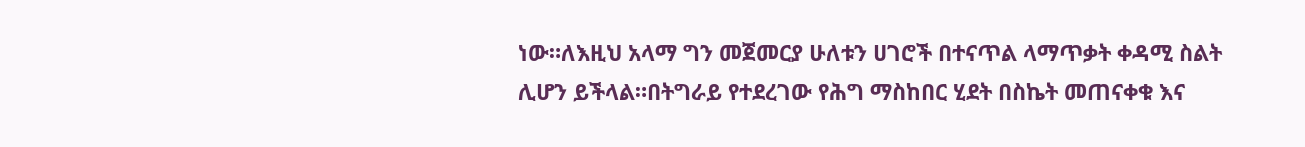ነው።ለእዚህ አላማ ግን መጀመርያ ሁለቱን ሀገሮች በተናጥል ላማጥቃት ቀዳሚ ስልት ሊሆን ይችላል።በትግራይ የተደረገው የሕግ ማስከበር ሂደት በስኬት መጠናቀቁ እና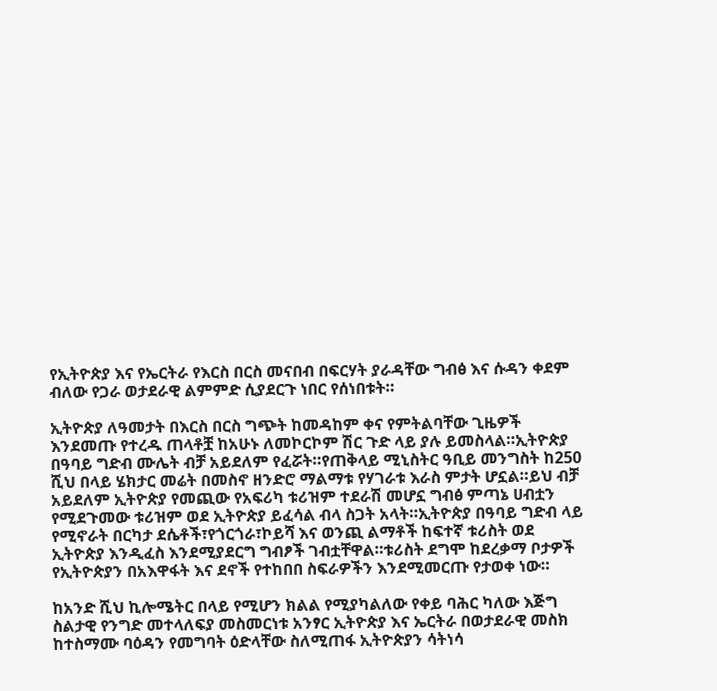የኢትዮጵያ እና የኤርትራ የእርስ በርስ መናበብ በፍርሃት ያራዳቸው ግብፅ እና ሱዳን ቀደም ብለው የጋራ ወታደራዊ ልምምድ ሲያደርጉ ነበር የሰነበቱት።

ኢትዮጵያ ለዓመታት በእርስ በርስ ግጭት ከመዳከም ቀና የምትልባቸው ጊዜዎች እንደመጡ የተረዱ ጠላቶቿ ከአሁኑ ለመኮርኮም ሽር ጉድ ላይ ያሉ ይመስላል።ኢትዮጵያ በዓባይ ግድብ ሙሌት ብቻ አይደለም የፈሯት።የጠቅላይ ሚኒስትር ዓቢይ መንግስት ከ250 ሺህ በላይ ሄክታር መሬት በመስኖ ዘንድሮ ማልማቱ የሃገራቱ እራስ ምታት ሆኗል።ይህ ብቻ አይደለም ኢትዮጵያ የመጪው የአፍሪካ ቱሪዝም ተደራሽ መሆኗ ግብፅ ምጣኔ ሀብቷን  የሚደጉመው ቱሪዝም ወደ ኢትዮጵያ ይፈሳል ብላ ስጋት አላት።ኢትዮጵያ በዓባይ ግድብ ላይ የሚኖራት በርካታ ደሴቶች፣የጎርጎራ፣ኮይሻ እና ወንጪ ልማቶች ከፍተኛ ቱሪስት ወደ ኢትዮጵያ እንዲፈስ እንደሚያደርግ ግብፆች ገብቷቸዋል።ቱሪስት ደግሞ ከደረቃማ ቦታዎች የኢትዮጵያን በአእዋፋት እና ደኖች የተከበበ ስፍራዎችን እንደሚመርጡ የታወቀ ነው።

ከአንድ ሺህ ኪሎሜትር በላይ የሚሆን ክልል የሚያካልለው የቀይ ባሕር ካለው እጅግ ስልታዊ የንግድ መተላለፍያ መስመርነቱ አንፃር ኢትዮጵያ እና ኤርትራ በወታደራዊ መስክ ከተስማሙ ባዕዳን የመግባት ዕድላቸው ስለሚጠፋ ኢትዮጵያን ሳትነሳ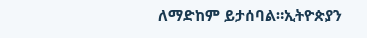ለማድከም ይታሰባል።ኢትዮጵያን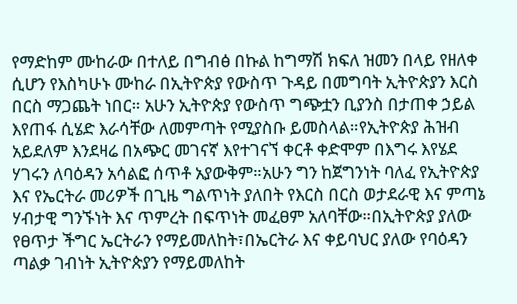የማድከም ሙከራው በተለይ በግብፅ በኩል ከግማሽ ክፍለ ዝመን በላይ የዘለቀ ሲሆን የእስካሁኑ ሙከራ በኢትዮጵያ የውስጥ ጉዳይ በመግባት ኢትዮጵያን እርስ በርስ ማጋጨት ነበር። አሁን ኢትዮጵያ የውስጥ ግጭቷን ቢያንስ በታጠቀ ኃይል እየጠፋ ሲሄድ እራሳቸው ለመምጣት የሚያስቡ ይመስላል።የኢትዮጵያ ሕዝብ አይደለም እንደዛሬ በአጭር መገናኛ እየተገናኘ ቀርቶ ቀድሞም በእግሩ እየሄደ ሃገሩን ለባዕዳን አሳልፎ ሰጥቶ አያውቅም።አሁን ግን ከጀግንነት ባለፈ የኢትዮጵያ እና የኤርትራ መሪዎች በጊዜ ግልጥነት ያለበት የእርስ በርስ ወታደራዊ እና ምጣኔ ሃብታዊ ግንኙነት እና ጥምረት በፍጥነት መፈፀም አለባቸው።በኢትዮጵያ ያለው የፀጥታ ችግር ኤርትራን የማይመለከት፣በኤርትራ እና ቀይባህር ያለው የባዕዳን ጣልቃ ገብነት ኢትዮጵያን የማይመለከት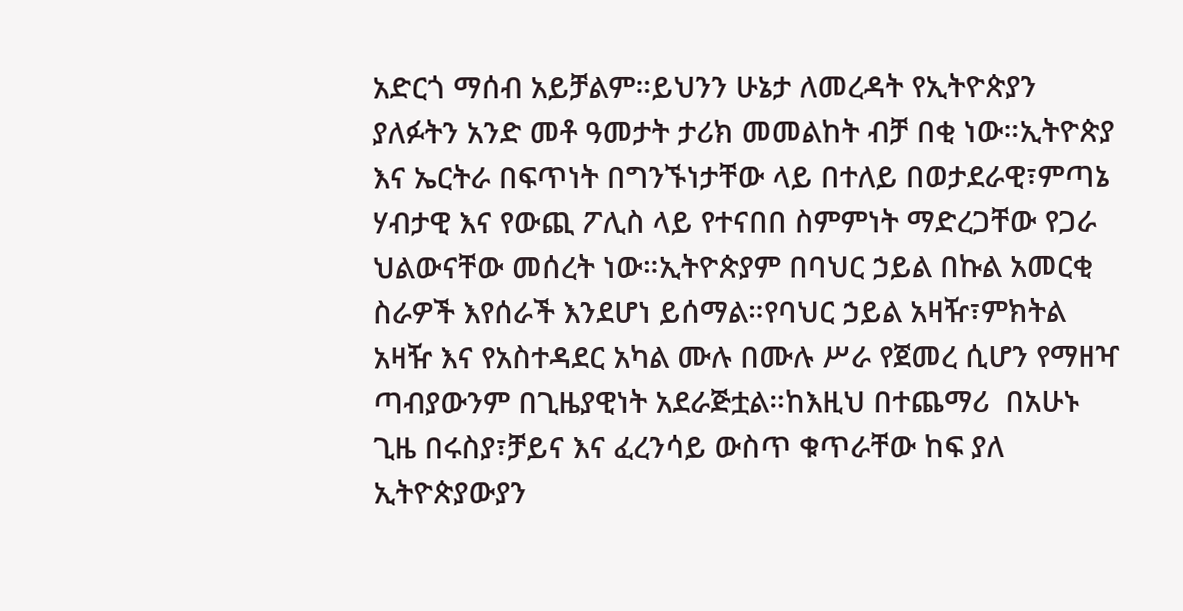አድርጎ ማሰብ አይቻልም።ይህንን ሁኔታ ለመረዳት የኢትዮጵያን ያለፉትን አንድ መቶ ዓመታት ታሪክ መመልከት ብቻ በቂ ነው።ኢትዮጵያ እና ኤርትራ በፍጥነት በግንኙነታቸው ላይ በተለይ በወታደራዊ፣ምጣኔ ሃብታዊ እና የውጪ ፖሊስ ላይ የተናበበ ስምምነት ማድረጋቸው የጋራ ህልውናቸው መሰረት ነው።ኢትዮጵያም በባህር ኃይል በኩል አመርቂ ስራዎች እየሰራች እንደሆነ ይሰማል።የባህር ኃይል አዛዥ፣ምክትል አዛዥ እና የአስተዳደር አካል ሙሉ በሙሉ ሥራ የጀመረ ሲሆን የማዘዣ ጣብያውንም በጊዜያዊነት አደራጅቷል።ከእዚህ በተጨማሪ  በአሁኑ ጊዜ በሩስያ፣ቻይና እና ፈረንሳይ ውስጥ ቁጥራቸው ከፍ ያለ ኢትዮጵያውያን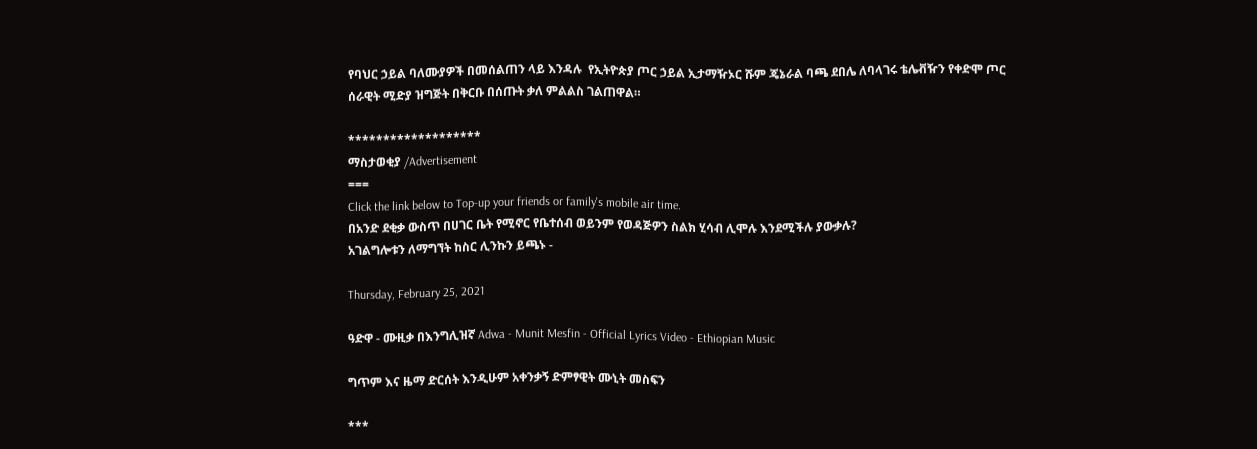የባህር ኃይል ባለሙያዎች በመሰልጠን ላይ እንዳሉ  የኢትዮጵያ ጦር ኃይል ኢታማዥኦር ሹም ጄኔራል ባጫ ደበሌ ለባላገሩ ቴሌቭዥን የቀድሞ ጦር ሰራዊት ሚድያ ዝግጅት በቅርቡ በሰጡት ቃለ ምልልስ ገልጠዋል።

*******************
ማስታወቂያ /Advertisement
===
Click the link below to Top-up your friends or family's mobile air time.
በአንድ ደቂቃ ውስጥ በሀገር ቤት የሚኖር የቤተሰብ ወይንም የወዳጅዎን ስልክ ሂሳብ ሊሞሉ እንደሚችሉ ያውቃሉ?
አገልግሎቱን ለማግኘት ከስር ሊንኩን ይጫኑ -

Thursday, February 25, 2021

ዓድዋ - ሙዚቃ በእንግሊዝኛ Adwa - Munit Mesfin - Official Lyrics Video - Ethiopian Music

ግጥም እና ዜማ ድርሰት እንዲሁም አቀንቃኝ ድምፃዊት ሙኒት መስፍን

***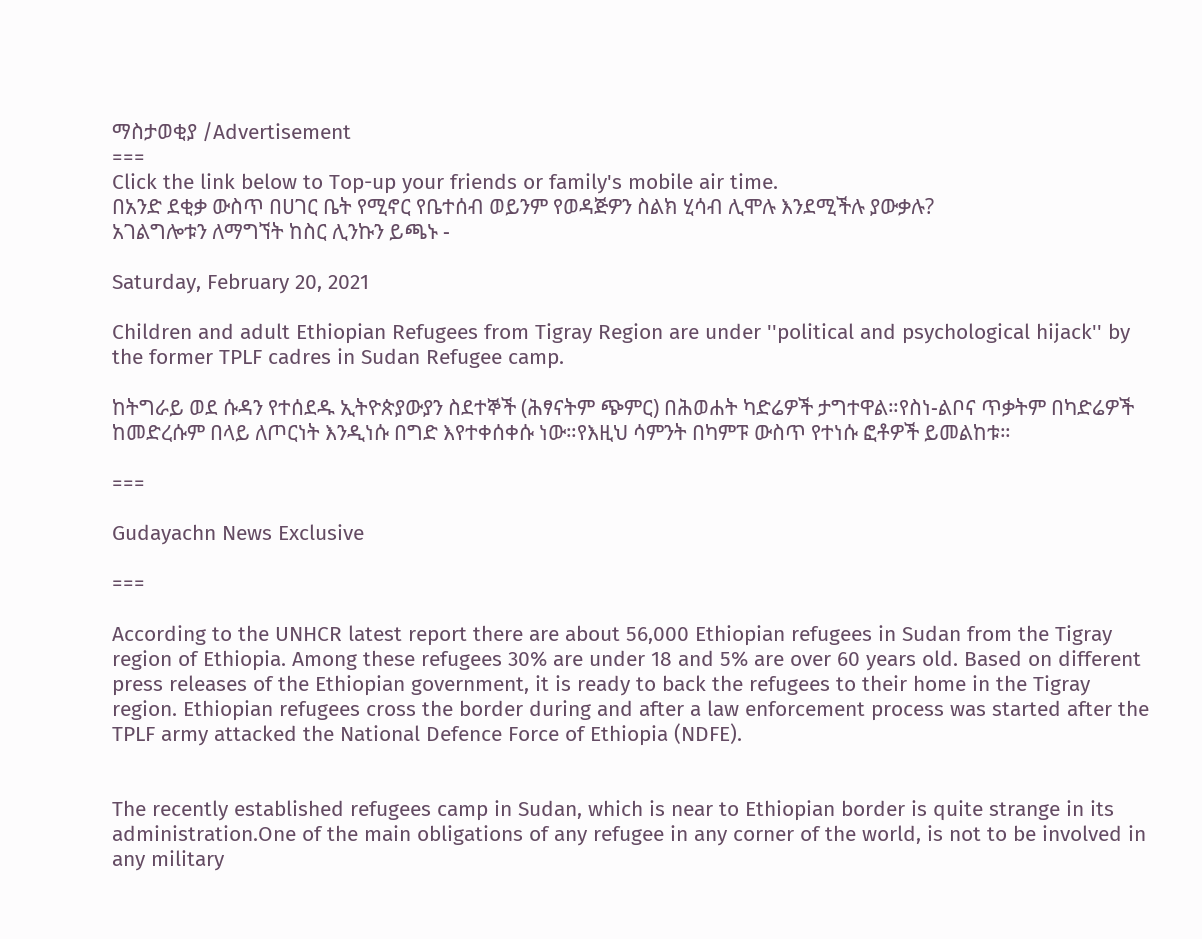ማስታወቂያ /Advertisement
===
Click the link below to Top-up your friends or family's mobile air time.
በአንድ ደቂቃ ውስጥ በሀገር ቤት የሚኖር የቤተሰብ ወይንም የወዳጅዎን ስልክ ሂሳብ ሊሞሉ እንደሚችሉ ያውቃሉ?
አገልግሎቱን ለማግኘት ከስር ሊንኩን ይጫኑ -

Saturday, February 20, 2021

Children and adult Ethiopian Refugees from Tigray Region are under ''political and psychological hijack'' by the former TPLF cadres in Sudan Refugee camp.

ከትግራይ ወደ ሱዳን የተሰደዱ ኢትዮጵያውያን ስደተኞች (ሕፃናትም ጭምር) በሕወሐት ካድሬዎች ታግተዋል።የስነ-ልቦና ጥቃትም በካድሬዎች ከመድረሱም በላይ ለጦርነት እንዲነሱ በግድ እየተቀሰቀሱ ነው።የእዚህ ሳምንት በካምፑ ውስጥ የተነሱ ፎቶዎች ይመልከቱ።

===

Gudayachn News Exclusive

===

According to the UNHCR latest report there are about 56,000 Ethiopian refugees in Sudan from the Tigray region of Ethiopia. Among these refugees 30% are under 18 and 5% are over 60 years old. Based on different press releases of the Ethiopian government, it is ready to back the refugees to their home in the Tigray region. Ethiopian refugees cross the border during and after a law enforcement process was started after the TPLF army attacked the National Defence Force of Ethiopia (NDFE).


The recently established refugees camp in Sudan, which is near to Ethiopian border is quite strange in its administration.One of the main obligations of any refugee in any corner of the world, is not to be involved in any military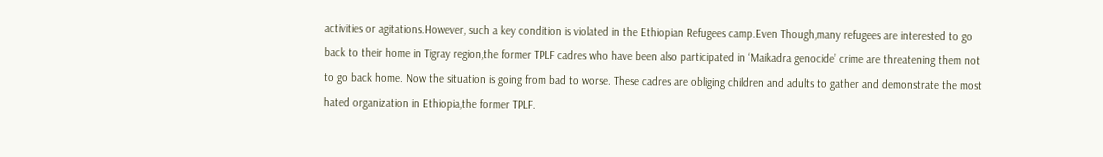activities or agitations.However, such a key condition is violated in the Ethiopian Refugees camp.Even Though,many refugees are interested to go back to their home in Tigray region,the former TPLF cadres who have been also participated in ‘Maikadra genocide’ crime are threatening them not to go back home. Now the situation is going from bad to worse. These cadres are obliging children and adults to gather and demonstrate the most hated organization in Ethiopia,the former TPLF.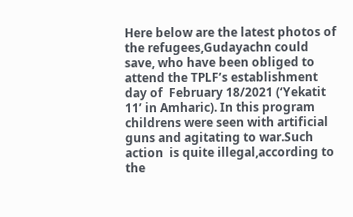Here below are the latest photos of the refugees,Gudayachn could save, who have been obliged to attend the TPLF’s establishment day of  February 18/2021 (‘Yekatit 11’ in Amharic). In this program childrens were seen with artificial guns and agitating to war.Such action  is quite illegal,according to the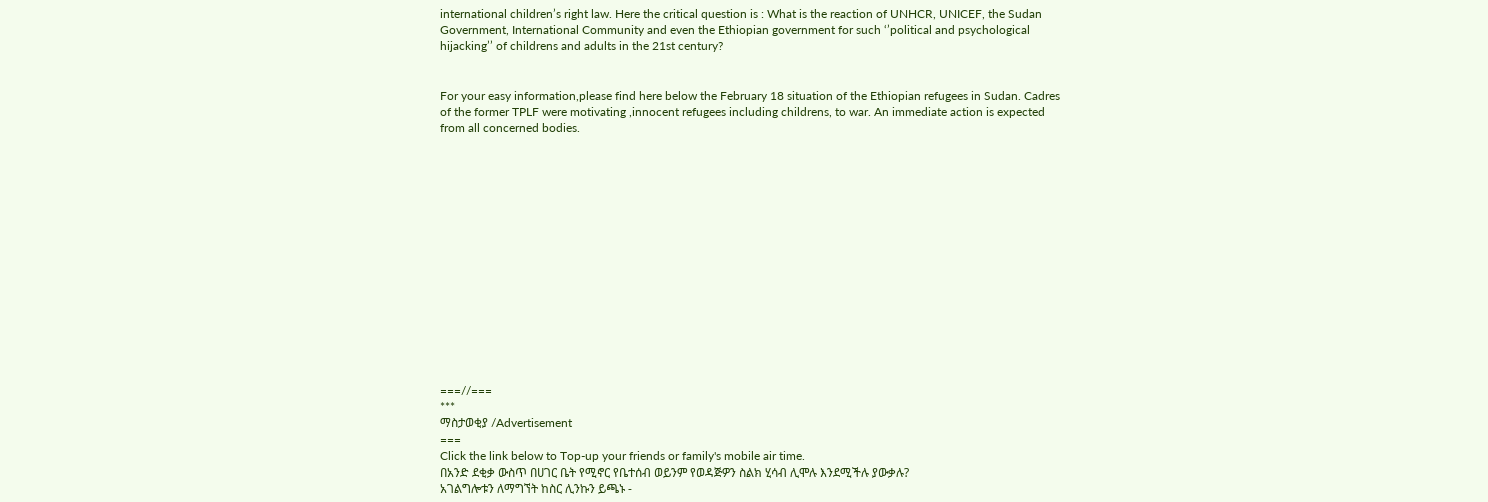international children’s right law. Here the critical question is : What is the reaction of UNHCR, UNICEF, the Sudan Government, International Community and even the Ethiopian government for such ‘’political and psychological hijacking’’ of childrens and adults in the 21st century?


For your easy information,please find here below the February 18 situation of the Ethiopian refugees in Sudan. Cadres of the former TPLF were motivating ,innocent refugees including childrens, to war. An immediate action is expected from all concerned bodies.















===//===
***
ማስታወቂያ /Advertisement
===
Click the link below to Top-up your friends or family's mobile air time.
በአንድ ደቂቃ ውስጥ በሀገር ቤት የሚኖር የቤተሰብ ወይንም የወዳጅዎን ስልክ ሂሳብ ሊሞሉ እንደሚችሉ ያውቃሉ?
አገልግሎቱን ለማግኘት ከስር ሊንኩን ይጫኑ -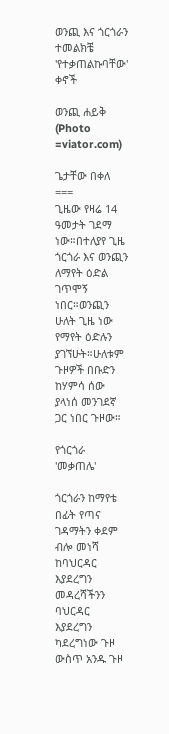ወንጪ እና ጎርጎራን ተመልክቼ 'የተቃጠልኩባቸው' ቀኖች

ወንጪ ሐይቅ (Photo =viator.com)

ጌታቸው በቀለ
===
ጊዜው የዛሬ 14 ዓመታት ገደማ ነው።በተለያየ ጊዜ ጎርጎራ እና ወንጪን ለማየት ዕድል ገጥሞኝ ነበር።ወንጪን ሁለት ጊዜ ነው የማየት ዕድሉን ያገኘሁት።ሁለቱም ጉዞዎች በቡድን ከሃምሳ ሰው ያላነሰ መንገደኛ ጋር ነበር ጉዞው።

የጎርጎራ 'መቃጠሌ'

ጎርጎራን ከማየቴ በፊት የጣና ገዳማትን ቀደም ብሎ መነሻ ከባህርዳር እያደረግን መዳረሻችንን ባህርዳር እያደረግን ካደረግነው ጉዞ ውስጥ አንዱ ጉዞ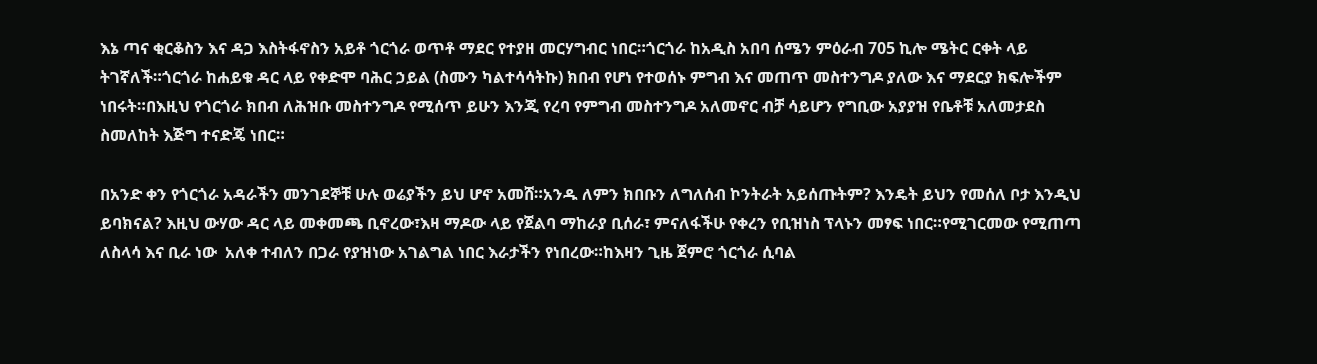እኔ ጣና ቂርቆስን እና ዳጋ እስትፋኖስን አይቶ ጎርጎራ ወጥቶ ማደር የተያዘ መርሃግብር ነበር።ጎርጎራ ከአዲስ አበባ ሰሜን ምዕራብ 705 ኪሎ ሜትር ርቀት ላይ ትገኛለች።ጎርጎራ ከሐይቁ ዳር ላይ የቀድሞ ባሕር ኃይል (ስሙን ካልተሳሳትኩ) ክበብ የሆነ የተወሰኑ ምግብ እና መጠጥ መስተንግዶ ያለው እና ማደርያ ክፍሎችም ነበሩት።በእዚህ የጎርጎራ ክበብ ለሕዝቡ መስተንግዶ የሚሰጥ ይሁን እንጂ የረባ የምግብ መስተንግዶ አለመኖር ብቻ ሳይሆን የግቢው አያያዝ የቤቶቹ አለመታደስ ስመለከት እጅግ ተናድጄ ነበር።

በአንድ ቀን የጎርጎራ አዳራችን መንገደኞቹ ሁሉ ወሬያችን ይህ ሆኖ አመሸ።አንዱ ለምን ክበቡን ለግለሰብ ኮንትራት አይሰጡትም? እንዴት ይህን የመሰለ ቦታ እንዲህ ይባክናል? እዚህ ውሃው ዳር ላይ መቀመጫ ቢኖረው፣እዛ ማዶው ላይ የጀልባ ማከራያ ቢሰራ፣ ምናለፋችሁ የቀረን የቢዝነስ ፕላኑን መፃፍ ነበር።የሚገርመው የሚጠጣ ለስላሳ እና ቢራ ነው  አለቀ ተብለን በጋራ የያዝነው አገልግል ነበር እራታችን የነበረው።ከእዛን ጊዜ ጀምሮ ጎርጎራ ሲባል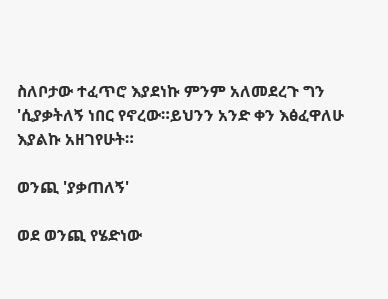ስለቦታው ተፈጥሮ እያደነኩ ምንም አለመደረጉ ግን 'ሲያቃትለኝ ነበር የኖረው።ይህንን አንድ ቀን እፅፈዋለሁ እያልኩ አዘገየሁት።

ወንጪ 'ያቃጠለኝ'

ወደ ወንጪ የሄድነው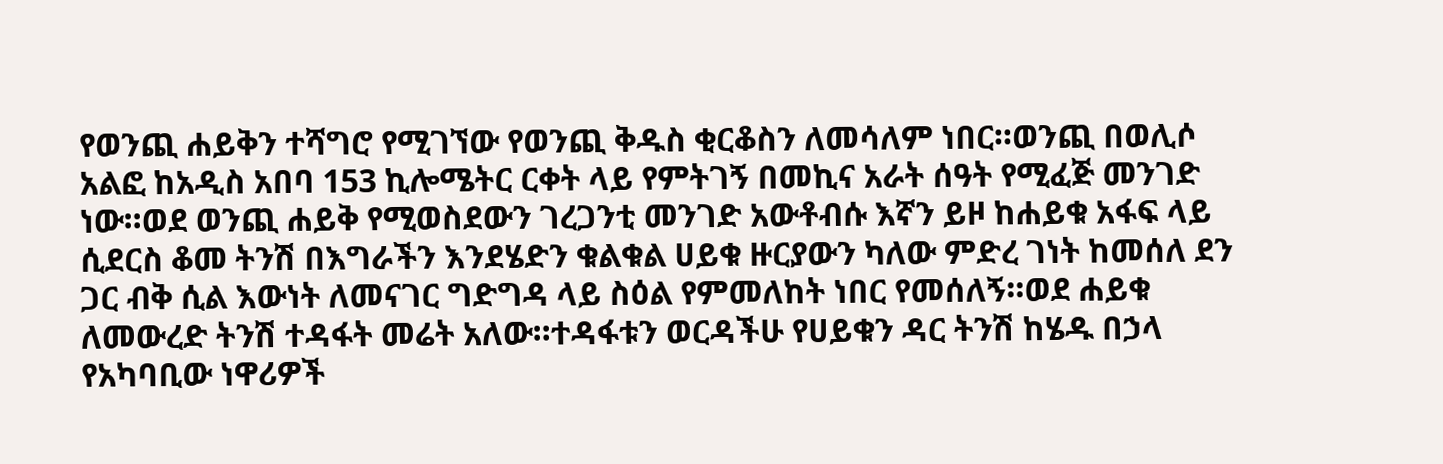የወንጪ ሐይቅን ተሻግሮ የሚገኘው የወንጪ ቅዱስ ቂርቆስን ለመሳለም ነበር።ወንጪ በወሊሶ አልፎ ከአዲስ አበባ 153 ኪሎሜትር ርቀት ላይ የምትገኝ በመኪና አራት ሰዓት የሚፈጅ መንገድ ነው።ወደ ወንጪ ሐይቅ የሚወስደውን ገረጋንቲ መንገድ አውቶብሱ እኛን ይዞ ከሐይቁ አፋፍ ላይ ሲደርስ ቆመ ትንሽ በእግራችን እንደሄድን ቁልቁል ሀይቁ ዙርያውን ካለው ምድረ ገነት ከመሰለ ደን ጋር ብቅ ሲል እውነት ለመናገር ግድግዳ ላይ ስዕል የምመለከት ነበር የመሰለኝ።ወደ ሐይቁ ለመውረድ ትንሽ ተዳፋት መሬት አለው።ተዳፋቱን ወርዳችሁ የሀይቁን ዳር ትንሽ ከሄዱ በኃላ የአካባቢው ነዋሪዎች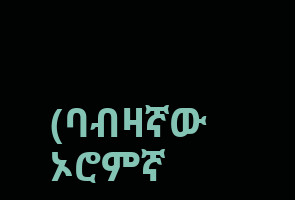(ባብዛኛው ኦሮምኛ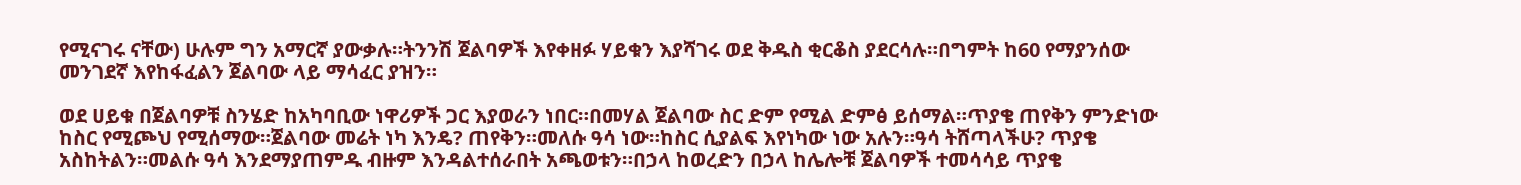የሚናገሩ ናቸው) ሁሉም ግን አማርኛ ያውቃሉ።ትንንሽ ጀልባዎች እየቀዘፉ ሃይቁን እያሻገሩ ወደ ቅዱስ ቂርቆስ ያደርሳሉ።በግምት ከ60 የማያንሰው መንገደኛ እየከፋፈልን ጀልባው ላይ ማሳፈር ያዝን።

ወደ ሀይቁ በጀልባዎቹ ስንሄድ ከአካባቢው ነዋሪዎች ጋር እያወራን ነበር።በመሃል ጀልባው ስር ድም የሚል ድምፅ ይሰማል።ጥያቄ ጠየቅን ምንድነው ከስር የሚጮህ የሚሰማው።ጀልባው መሬት ነካ እንዴ? ጠየቅን።መለሱ ዓሳ ነው።ከስር ሲያልፍ እየነካው ነው አሉን።ዓሳ ትሸጣላችሁ? ጥያቄ አስከትልን።መልሱ ዓሳ እንደማያጠምዱ ብዙም እንዳልተሰራበት አጫወቱን።በኃላ ከወረድን በኃላ ከሌሎቹ ጀልባዎች ተመሳሳይ ጥያቄ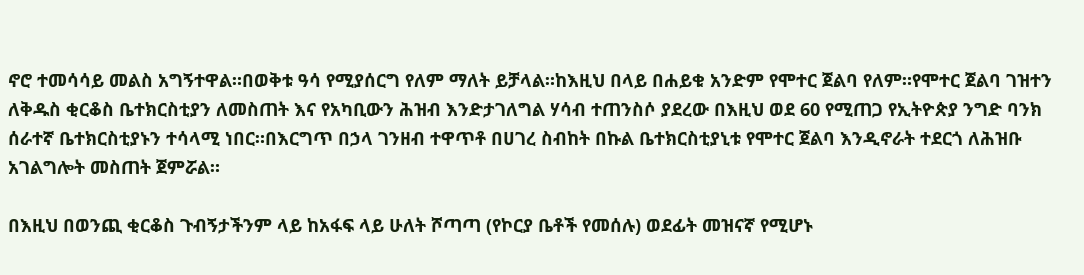ኖሮ ተመሳሳይ መልስ አግኝተዋል።በወቅቱ ዓሳ የሚያሰርግ የለም ማለት ይቻላል።ከእዚህ በላይ በሐይቁ አንድም የሞተር ጀልባ የለም።የሞተር ጀልባ ገዝተን ለቅዱስ ቂርቆስ ቤተክርስቲያን ለመስጠት እና የአካቢውን ሕዝብ እንድታገለግል ሃሳብ ተጠንስሶ ያደረው በእዚህ ወደ 60 የሚጠጋ የኢትዮጵያ ንግድ ባንክ ሰራተኛ ቤተክርስቲያኑን ተሳላሚ ነበር።በእርግጥ በኃላ ገንዘብ ተዋጥቶ በሀገረ ስብከት በኩል ቤተክርስቲያኒቱ የሞተር ጀልባ እንዲኖራት ተደርጎ ለሕዝቡ አገልግሎት መስጠት ጀምሯል።

በእዚህ በወንጪ ቂርቆስ ጉብኝታችንም ላይ ከአፋፍ ላይ ሁለት ሾጣጣ (የኮርያ ቤቶች የመሰሉ) ወደፊት መዝናኛ የሚሆኑ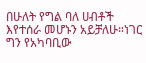በሁለት የግል ባለ ሀብቶች እየተሰራ መሆኑን አይቻለሁ።ነገር ግን የአካባቢው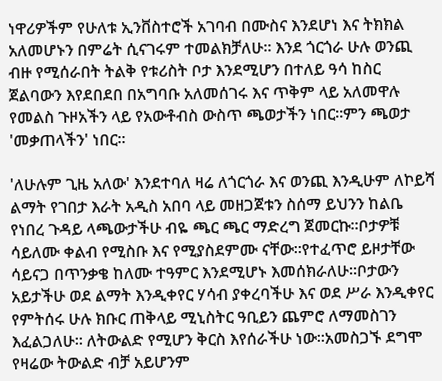ነዋሪዎችም የሁለቱ ኢንቨስተሮች አገባብ በሙስና እንደሆነ እና ትክክል አለመሆኑን በምሬት ሲናገሩም ተመልክቻለሁ። እንደ ጎርጎራ ሁሉ ወንጪ ብዙ የሚሰራበት ትልቅ የቱሪስት ቦታ እንደሚሆን በተለይ ዓሳ ከስር ጀልባውን እየደበደበ በአግባቡ አለመሰገሩ እና ጥቅም ላይ አለመዋሉ የመልስ ጉዞአችን ላይ የአውቶብስ ውስጥ ጫወታችን ነበር።ምን ጫወታ 'መቃጠላችን' ነበር።

'ለሁሉም ጊዜ አለው' እንደተባለ ዛሬ ለጎርጎራ እና ወንጪ እንዲሁም ለኮይሻ ልማት የገበታ እራት አዲስ አበባ ላይ መዘጋጀቱን ስሰማ ይህንን ከልቤ የነበረ ጉዳይ ላጫውታችሁ ብዬ ጫር ጫር ማድረግ ጀመርኩ።ቦታዎቹ ሳይለሙ ቀልብ የሚስቡ እና የሚያስደምሙ ናቸው።የተፈጥሮ ይዞታቸው ሳይናጋ በጥንቃቄ ከለሙ ተዓምር እንደሚሆኑ እመሰክራለሁ።ቦታውን አይታችሁ ወደ ልማት እንዲቀየር ሃሳብ ያቀረባችሁ እና ወደ ሥራ እንዲቀየር የምትሰሩ ሁሉ ክቡር ጠቅላይ ሚኒስትር ዓቢይን ጨምሮ ለማመስገን እፈልጋለሁ። ለትውልድ የሚሆን ቅርስ እየሰራችሁ ነው።አመስጋኙ ደግሞ የዛሬው ትውልድ ብቻ አይሆንም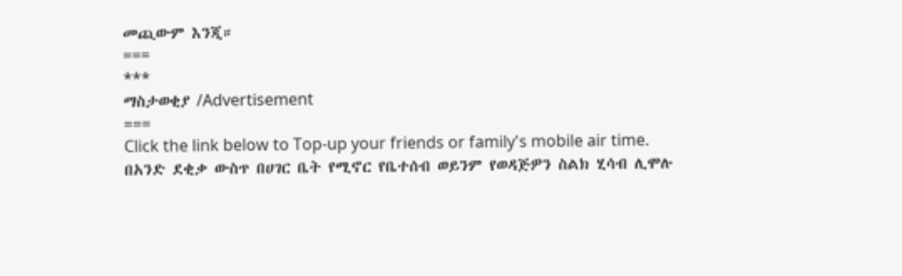መጪውም እንጂ።
===
***
ማስታወቂያ /Advertisement
===
Click the link below to Top-up your friends or family's mobile air time.
በአንድ ደቂቃ ውስጥ በሀገር ቤት የሚኖር የቤተሰብ ወይንም የወዳጅዎን ስልክ ሂሳብ ሊሞሉ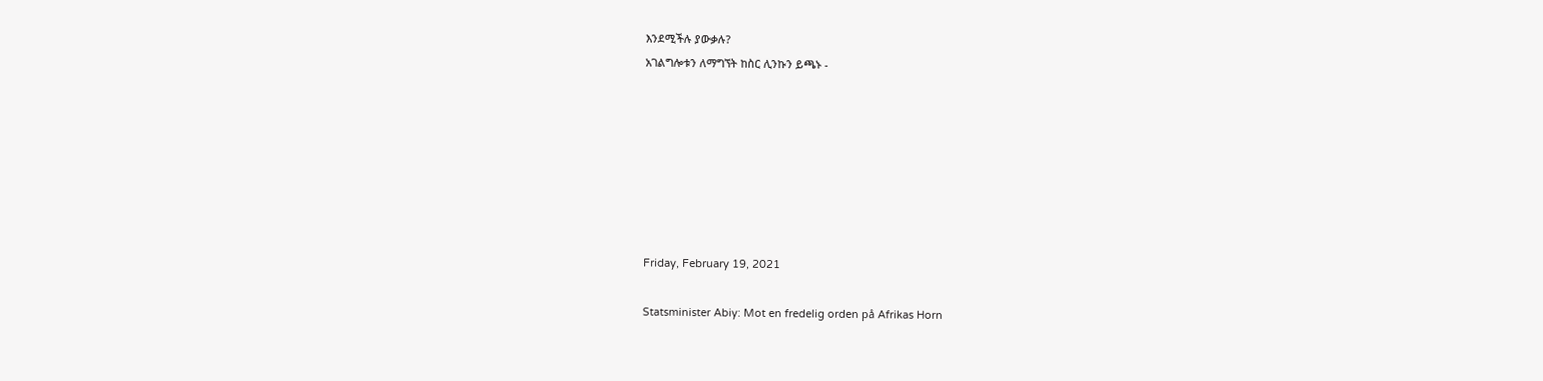እንደሚችሉ ያውቃሉ?
አገልግሎቱን ለማግኘት ከስር ሊንኩን ይጫኑ -







Friday, February 19, 2021

Statsminister Abiy: Mot en fredelig orden på Afrikas Horn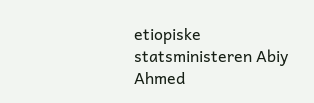etiopiske statsministeren Abiy Ahmed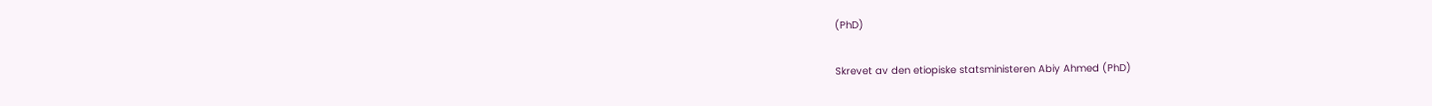(PhD)

Skrevet av den etiopiske statsministeren Abiy Ahmed (PhD)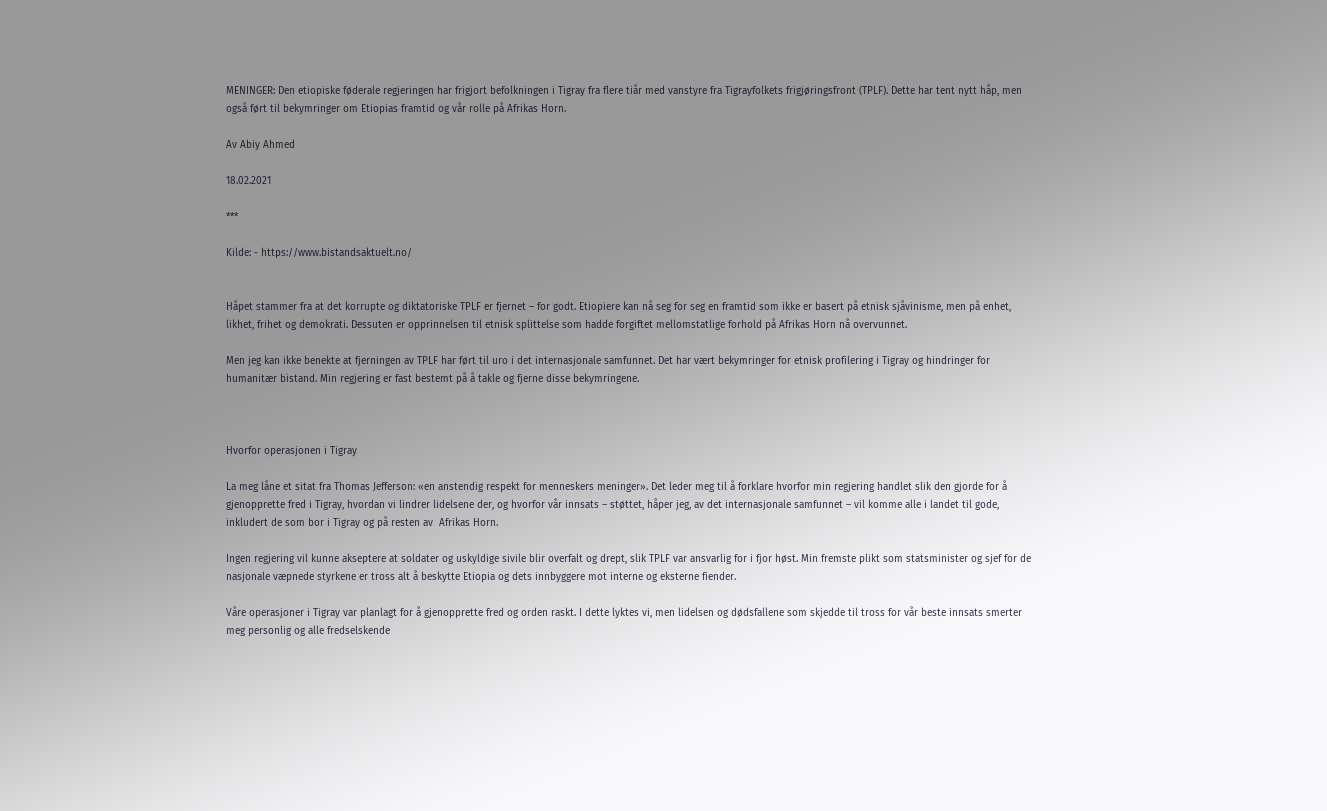MENINGER: Den etiopiske føderale regjeringen har frigjort befolkningen i Tigray fra flere tiår med vanstyre fra Tigrayfolkets frigjøringsfront (TPLF). Dette har tent nytt håp, men også ført til bekymringer om Etiopias framtid og vår rolle på Afrikas Horn.

Av Abiy Ahmed

18.02.2021

***

Kilde: - https://www.bistandsaktuelt.no/


Håpet stammer fra at det korrupte og diktatoriske TPLF er fjernet – for godt. Etiopiere kan nå seg for seg en framtid som ikke er basert på etnisk sjåvinisme, men på enhet, likhet, frihet og demokrati. Dessuten er opprinnelsen til etnisk splittelse som hadde forgiftet mellomstatlige forhold på Afrikas Horn nå overvunnet.

Men jeg kan ikke benekte at fjerningen av TPLF har ført til uro i det internasjonale samfunnet. Det har vært bekymringer for etnisk profilering i Tigray og hindringer for humanitær bistand. Min regjering er fast bestemt på å takle og fjerne disse bekymringene.



Hvorfor operasjonen i Tigray

La meg låne et sitat fra Thomas Jefferson: «en anstendig respekt for menneskers meninger». Det leder meg til å forklare hvorfor min regjering handlet slik den gjorde for å gjenopprette fred i Tigray, hvordan vi lindrer lidelsene der, og hvorfor vår innsats – støttet, håper jeg, av det internasjonale samfunnet – vil komme alle i landet til gode, inkludert de som bor i Tigray og på resten av  Afrikas Horn.

Ingen regjering vil kunne akseptere at soldater og uskyldige sivile blir overfalt og drept, slik TPLF var ansvarlig for i fjor høst. Min fremste plikt som statsminister og sjef for de nasjonale væpnede styrkene er tross alt å beskytte Etiopia og dets innbyggere mot interne og eksterne fiender.

Våre operasjoner i Tigray var planlagt for å gjenopprette fred og orden raskt. I dette lyktes vi, men lidelsen og dødsfallene som skjedde til tross for vår beste innsats smerter meg personlig og alle fredselskende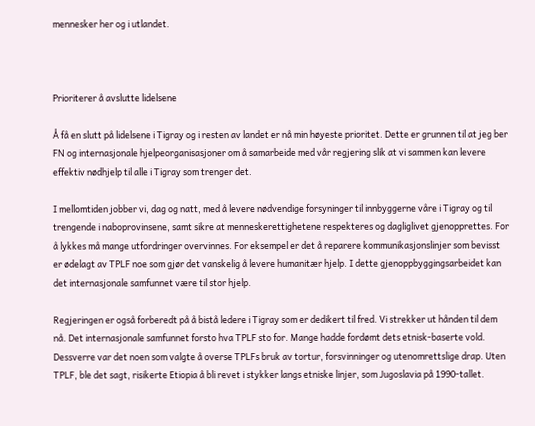mennesker her og i utlandet.



Prioriterer å avslutte lidelsene

Å få en slutt på lidelsene i Tigray og i resten av landet er nå min høyeste prioritet. Dette er grunnen til at jeg ber FN og internasjonale hjelpeorganisasjoner om å samarbeide med vår regjering slik at vi sammen kan levere effektiv nødhjelp til alle i Tigray som trenger det.

I mellomtiden jobber vi, dag og natt, med å levere nødvendige forsyninger til innbyggerne våre i Tigray og til trengende i naboprovinsene, samt sikre at menneskerettighetene respekteres og dagliglivet gjenopprettes. For å lykkes må mange utfordringer overvinnes. For eksempel er det å reparere kommunikasjonslinjer som bevisst er ødelagt av TPLF noe som gjør det vanskelig å levere humanitær hjelp. I dette gjenoppbyggingsarbeidet kan det internasjonale samfunnet være til stor hjelp.

Regjeringen er også forberedt på å bistå ledere i Tigray som er dedikert til fred. Vi strekker ut hånden til dem nå. Det internasjonale samfunnet forsto hva TPLF sto for. Mange hadde fordømt dets etnisk-baserte vold. Dessverre var det noen som valgte å overse TPLFs bruk av tortur, forsvinninger og utenomrettslige drap. Uten TPLF, ble det sagt, risikerte Etiopia å bli revet i stykker langs etniske linjer, som Jugoslavia på 1990-tallet.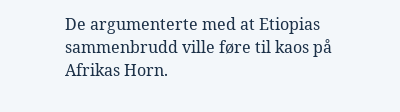De argumenterte med at Etiopias sammenbrudd ville føre til kaos på Afrikas Horn.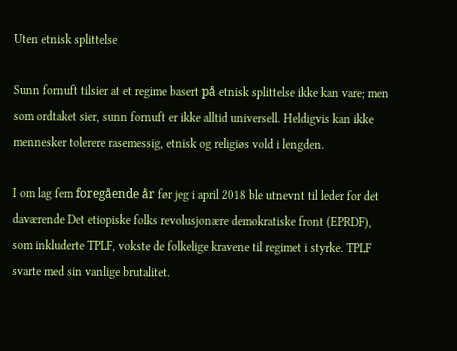Uten etnisk splittelse

Sunn fornuft tilsier at et regime basert på etnisk splittelse ikke kan vare; men som ordtaket sier, sunn fornuft er ikke alltid universell. Heldigvis kan ikke mennesker tolerere rasemessig, etnisk og religiøs vold i lengden.

I om lag fem foregående år før jeg i april 2018 ble utnevnt til leder for det daværende Det etiopiske folks revolusjonære demokratiske front (EPRDF), som inkluderte TPLF, vokste de folkelige kravene til regimet i styrke. TPLF svarte med sin vanlige brutalitet.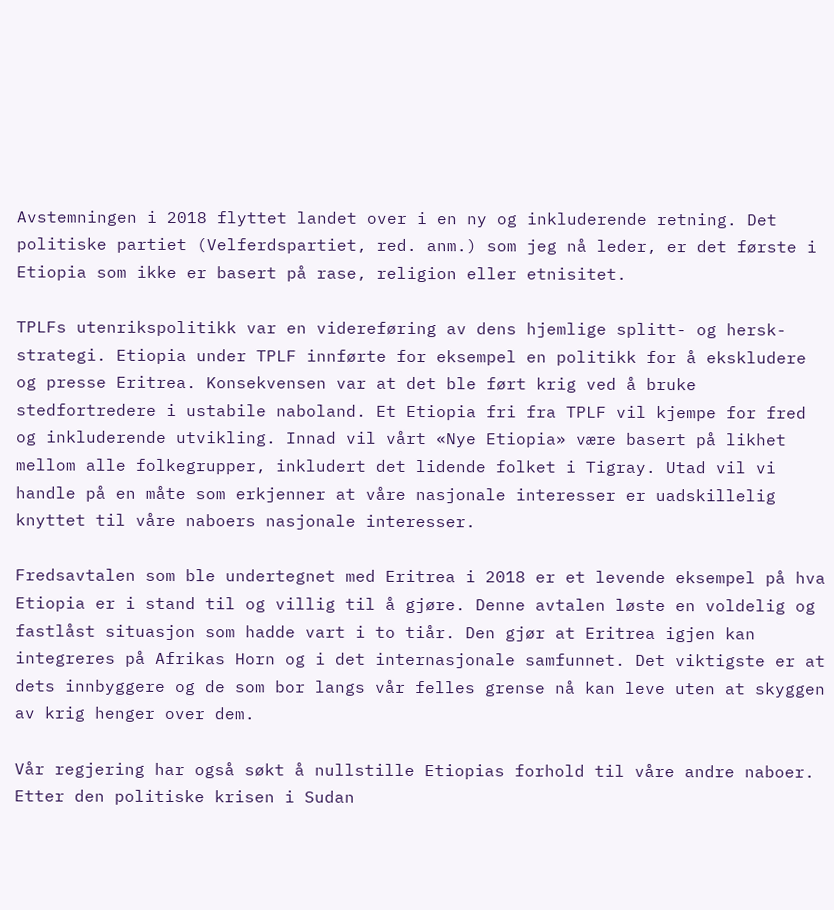Avstemningen i 2018 flyttet landet over i en ny og inkluderende retning. Det politiske partiet (Velferdspartiet, red. anm.) som jeg nå leder, er det første i Etiopia som ikke er basert på rase, religion eller etnisitet.

TPLFs utenrikspolitikk var en videreføring av dens hjemlige splitt- og hersk-strategi. Etiopia under TPLF innførte for eksempel en politikk for å ekskludere og presse Eritrea. Konsekvensen var at det ble ført krig ved å bruke stedfortredere i ustabile naboland. Et Etiopia fri fra TPLF vil kjempe for fred og inkluderende utvikling. Innad vil vårt «Nye Etiopia» være basert på likhet mellom alle folkegrupper, inkludert det lidende folket i Tigray. Utad vil vi handle på en måte som erkjenner at våre nasjonale interesser er uadskillelig knyttet til våre naboers nasjonale interesser.

Fredsavtalen som ble undertegnet med Eritrea i 2018 er et levende eksempel på hva Etiopia er i stand til og villig til å gjøre. Denne avtalen løste en voldelig og fastlåst situasjon som hadde vart i to tiår. Den gjør at Eritrea igjen kan integreres på Afrikas Horn og i det internasjonale samfunnet. Det viktigste er at dets innbyggere og de som bor langs vår felles grense nå kan leve uten at skyggen av krig henger over dem.

Vår regjering har også søkt å nullstille Etiopias forhold til våre andre naboer. Etter den politiske krisen i Sudan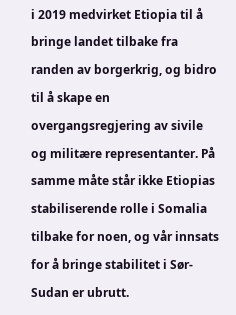i 2019 medvirket Etiopia til å bringe landet tilbake fra randen av borgerkrig, og bidro til å skape en overgangsregjering av sivile og militære representanter. På samme måte står ikke Etiopias stabiliserende rolle i Somalia tilbake for noen, og vår innsats for å bringe stabilitet i Sør-Sudan er ubrutt.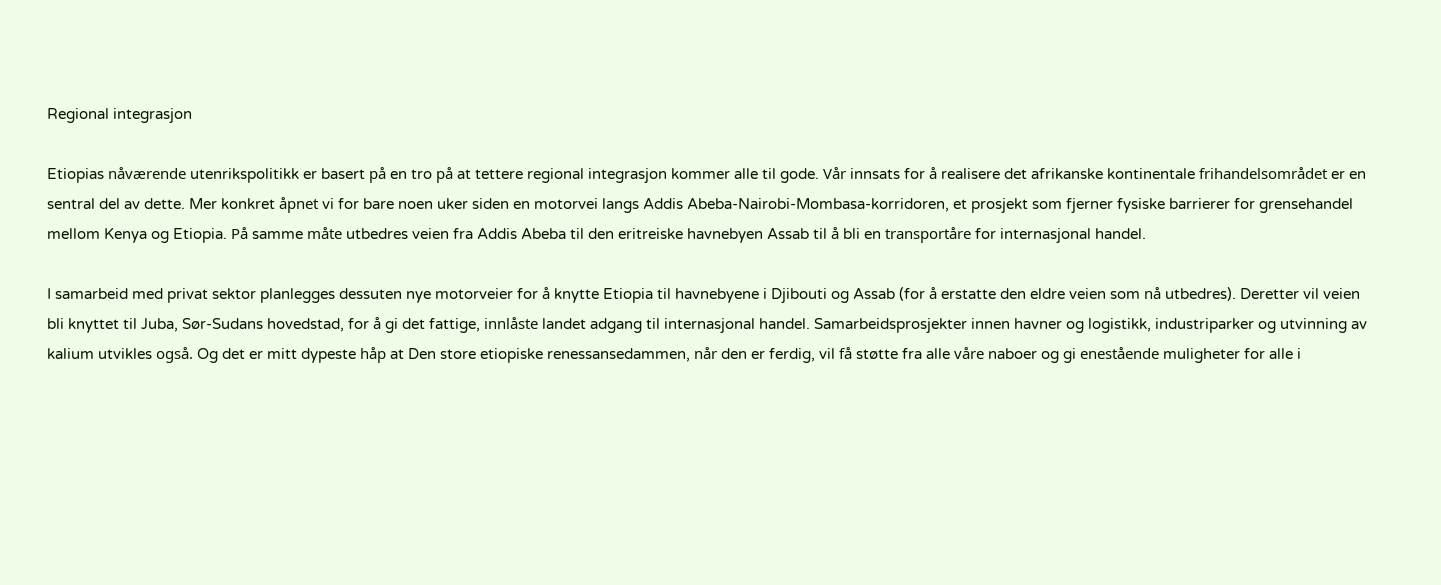Regional integrasjon

Etiopias nåværende utenrikspolitikk er basert på en tro på at tettere regional integrasjon kommer alle til gode. Vår innsats for å realisere det afrikanske kontinentale frihandelsområdet er en sentral del av dette. Mer konkret åpnet vi for bare noen uker siden en motorvei langs Addis Abeba-Nairobi-Mombasa-korridoren, et prosjekt som fjerner fysiske barrierer for grensehandel mellom Kenya og Etiopia. På samme måte utbedres veien fra Addis Abeba til den eritreiske havnebyen Assab til å bli en transportåre for internasjonal handel.

I samarbeid med privat sektor planlegges dessuten nye motorveier for å knytte Etiopia til havnebyene i Djibouti og Assab (for å erstatte den eldre veien som nå utbedres). Deretter vil veien bli knyttet til Juba, Sør-Sudans hovedstad, for å gi det fattige, innlåste landet adgang til internasjonal handel. Samarbeidsprosjekter innen havner og logistikk, industriparker og utvinning av kalium utvikles også. Og det er mitt dypeste håp at Den store etiopiske renessansedammen, når den er ferdig, vil få støtte fra alle våre naboer og gi enestående muligheter for alle i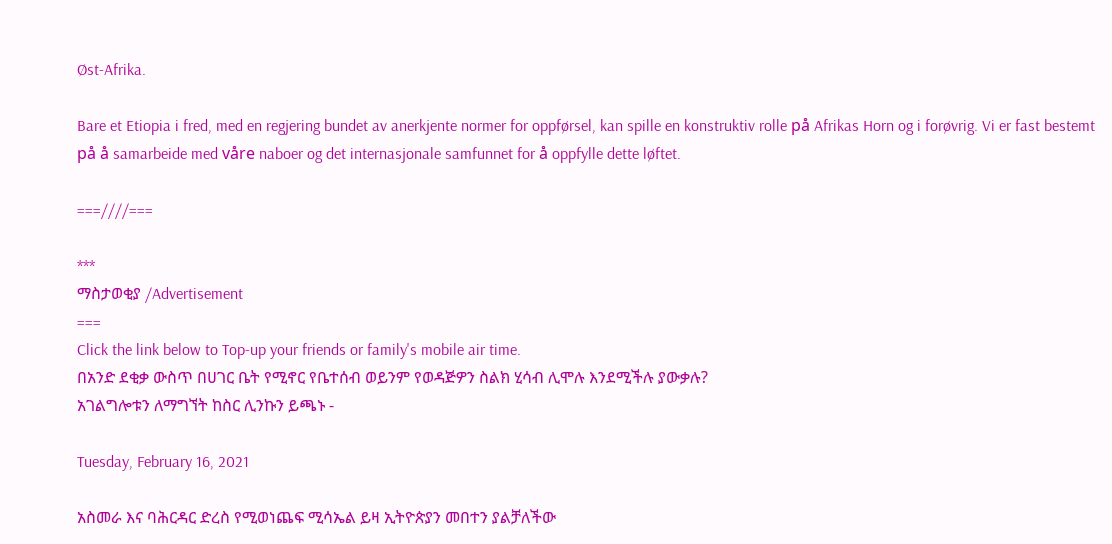Øst-Afrika.

Bare et Etiopia i fred, med en regjering bundet av anerkjente normer for oppførsel, kan spille en konstruktiv rolle på Afrikas Horn og i forøvrig. Vi er fast bestemt på å samarbeide med våre naboer og det internasjonale samfunnet for å oppfylle dette løftet.

===////===

***
ማስታወቂያ /Advertisement
===
Click the link below to Top-up your friends or family's mobile air time.
በአንድ ደቂቃ ውስጥ በሀገር ቤት የሚኖር የቤተሰብ ወይንም የወዳጅዎን ስልክ ሂሳብ ሊሞሉ እንደሚችሉ ያውቃሉ?
አገልግሎቱን ለማግኘት ከስር ሊንኩን ይጫኑ -

Tuesday, February 16, 2021

አስመራ እና ባሕርዳር ድረስ የሚወነጨፍ ሚሳኤል ይዛ ኢትዮጵያን መበተን ያልቻለችው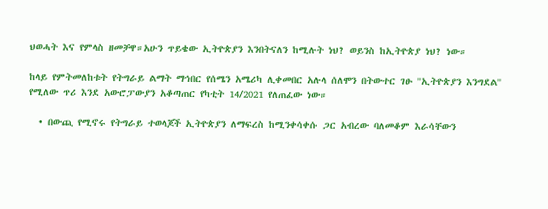ህወሓት እና የምላስ ዘመቻዋ።አሁን ጥይቄው ኢትዮጵያን እንበትናለን ከሚሉት ነህ? ወይንስ ከኢትዮጵያ ነህ? ነው።

ከላይ የምትመለከቱት የትግራይ ልማት ማኅበር የሰሜን አሜሪካ ሊቀመበር አሉላ ሰለሞን በትውተር ገፁ ''ኢትዮጵያን እንግደል'' የሚለው ጥሪ እንደ አውሮፓውያን አቆጣጠር የካቲት 14/2021 የለጠፈው ነው።

  • በውጪ የሚኖሩ የትግራይ ተወላጆች ኢትዮጵያን ለማፍረስ ከሚንቀሳቀሱ ጋር አብረው ባለመቆም እራሳቸውን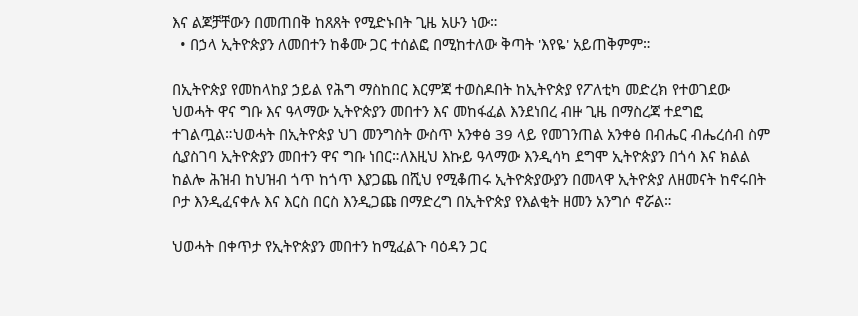እና ልጆቻቸውን በመጠበቅ ከጸጸት የሚድኑበት ጊዜ አሁን ነው።
  • በኃላ ኢትዮጵያን ለመበተን ከቆሙ ጋር ተሰልፎ በሚከተለው ቅጣት 'እየዬ' አይጠቅምም።

በኢትዮጵያ የመከላከያ ኃይል የሕግ ማስከበር እርምጃ ተወስዶበት ከኢትዮጵያ የፖለቲካ መድረክ የተወገደው ህወሓት ዋና ግቡ እና ዓላማው ኢትዮጵያን መበተን እና መከፋፈል እንደነበረ ብዙ ጊዜ በማስረጃ ተደግፎ ተገልጧል።ህወሓት በኢትዮጵያ ህገ መንግስት ውስጥ አንቀፅ 39 ላይ የመገንጠል አንቀፅ በብሔር ብሔረሰብ ስም ሲያስገባ ኢትዮጵያን መበተን ዋና ግቡ ነበር።ለእዚህ እኩይ ዓላማው እንዲሳካ ደግሞ ኢትዮጵያን በጎሳ እና ክልል ከልሎ ሕዝብ ከህዝብ ጎጥ ከጎጥ እያጋጨ በሺህ የሚቆጠሩ ኢትዮጵያውያን በመላዋ ኢትዮጵያ ለዘመናት ከኖሩበት ቦታ እንዲፈናቀሉ እና እርስ በርስ እንዲጋጩ በማድረግ በኢትዮጵያ የእልቂት ዘመን አንግሶ ኖሯል።

ህወሓት በቀጥታ የኢትዮጵያን መበተን ከሚፈልጉ ባዕዳን ጋር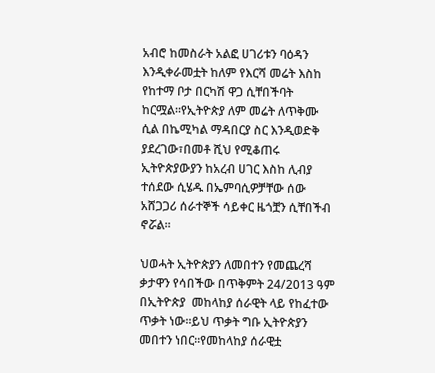አብሮ ከመስራት አልፎ ሀገሪቱን ባዕዳን እንዲቀራመቷት ከለም የእርሻ መሬት እስከ የከተማ ቦታ በርካሽ ዋጋ ሲቸበችባት ከርሟል።የኢትዮጵያ ለም መሬት ለጥቅሙ ሲል በኬሚካል ማዳበርያ ስር እንዲወድቅ ያደረገው፣በመቶ ሺህ የሚቆጠሩ ኢትዮጵያውያን ከአረብ ሀገር እስከ ሊብያ ተሰደው ሲሄዱ በኤምባሲዎቻቸው ሰው አሸጋጋሪ ሰራተኞች ሳይቀር ዜጎቿን ሲቸበችብ ኖሯል።

ህወሓት ኢትዮጵያን ለመበተን የመጨረሻ ቃታዋን የሳበችው በጥቅምት 24/2013 ዓም በኢትዮጵያ  መከላከያ ሰራዊት ላይ የከፈተው ጥቃት ነው።ይህ ጥቃት ግቡ ኢትዮጵያን መበተን ነበር።የመከላከያ ሰራዊቷ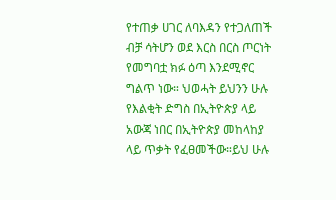የተጠቃ ሀገር ለባእዳን የተጋለጠች ብቻ ሳትሆን ወደ እርስ በርስ ጦርነት የመግባቷ ክፉ ዕጣ እንደሚኖር ግልጥ ነው። ህወሓት ይህንን ሁሉ የእልቂት ድግስ በኢትዮጵያ ላይ አውጃ ነበር በኢትዮጵያ መከላከያ ላይ ጥቃት የፈፀመችው።ይህ ሁሉ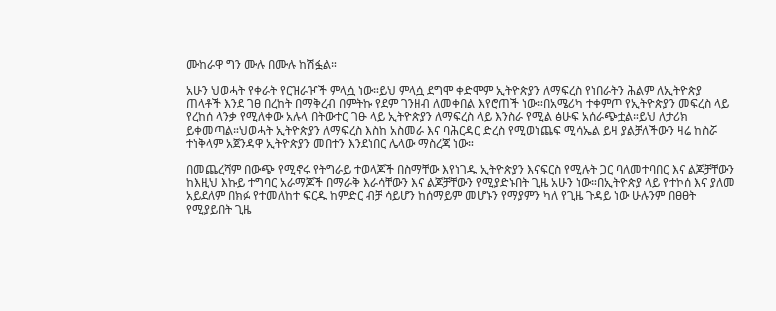ሙከራዋ ግን ሙሉ በሙሉ ከሽፏል።

አሁን ህወሓት የቀራት የርዝራዦች ምላሷ ነው።ይህ ምላሷ ደግሞ ቀድሞም ኢትዮጵያን ለማፍረስ የነበራትን ሕልም ለኢትዮጵያ ጠላቶች እንደ ገፀ በረከት በማቅረብ በምትኩ የደም ገንዘብ ለመቀበል እየሮጠች ነው።በአሜሪካ ተቀምጦ የኢትዮጵያን መፍረስ ላይ የረከሰ ላንቃ የሚለቀው አሉላ በትውተር ገፁ ላይ ኢትዮጵያን ለማፍረስ ላይ እንስራ የሚል ፅሁፍ አሰራጭቷል።ይህ ለታሪክ ይቀመጣል።ህወሓት ኢትዮጵያን ለማፍረስ እስከ አስመራ እና ባሕርዳር ድረስ የሚወነጨፍ ሚሳኤል ይዛ ያልቻለችውን ዛሬ ከስሯ ተነቅላም አጀንዳዋ ኢትዮጵያን መበተን እንደነበር ሌላው ማስረጃ ነው።

በመጨረሻም በውጭ የሚኖሩ የትግራይ ተወላጆች በስማቸው እየነገዱ ኢትዮጵያን እናፍርስ የሚሉት ጋር ባለመተባበር እና ልጆቻቸውን ከእዚህ እኩይ ተግባር አራማጆች በማራቅ እራሳቸውን እና ልጆቻቸውን የሚያድኑበት ጊዜ አሁን ነው።በኢትዮጵያ ላይ የተኮሰ እና ያለመ አይደለም በክፉ የተመለከተ ፍርዱ ከምድር ብቻ ሳይሆን ከሰማይም መሆኑን የማያምን ካለ የጊዜ ጉዳይ ነው ሁሉንም በፀፀት የሚያይበት ጊዜ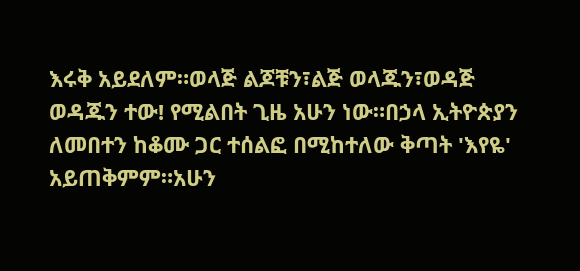እሩቅ አይደለም።ወላጅ ልጆቹን፣ልጅ ወላጁን፣ወዳጅ ወዳጁን ተው! የሚልበት ጊዜ አሁን ነው።በኃላ ኢትዮጵያን ለመበተን ከቆሙ ጋር ተሰልፎ በሚከተለው ቅጣት 'እየዬ' አይጠቅምም።አሁን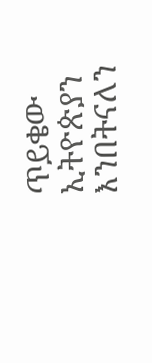ጥይቄው ኢትዮጵያን እንበትናለን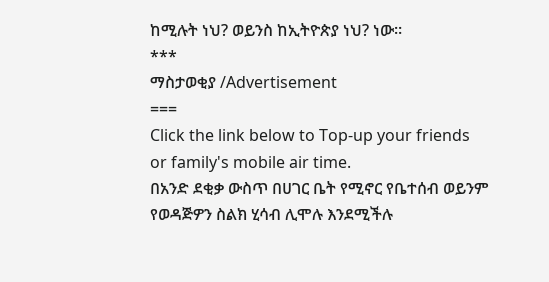ከሚሉት ነህ? ወይንስ ከኢትዮጵያ ነህ? ነው።
***
ማስታወቂያ /Advertisement
===
Click the link below to Top-up your friends or family's mobile air time.
በአንድ ደቂቃ ውስጥ በሀገር ቤት የሚኖር የቤተሰብ ወይንም የወዳጅዎን ስልክ ሂሳብ ሊሞሉ እንደሚችሉ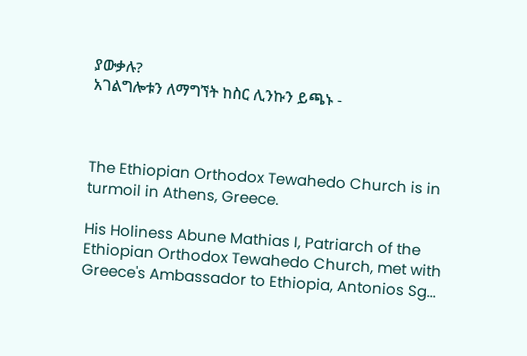ያውቃሉ?
አገልግሎቱን ለማግኘት ከስር ሊንኩን ይጫኑ -



The Ethiopian Orthodox Tewahedo Church is in turmoil in Athens, Greece.

His Holiness Abune Mathias I, Patriarch of the Ethiopian Orthodox Tewahedo Church, met with Greece's Ambassador to Ethiopia, Antonios Sg...